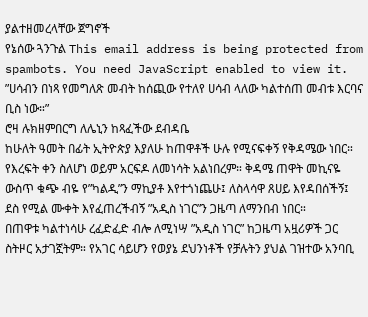ያልተዘመረላቸው ጀግኖች
የኔሰው ጓንጉል This email address is being protected from spambots. You need JavaScript enabled to view it.
”ሀሳብን በነጻ የመግለጽ መብት ከሰጪው የተለየ ሀሳብ ላለው ካልተሰጠ መብቱ እርባና ቢስ ነው።”
ሮዛ ሉክዘምበርግ ለሌኒን ከጻፈችው ደብዳቤ
ከሁለት ዓመት በፊት ኢትዮጵያ እያለሁ ከጠዋቶች ሁሉ የሚናፍቀኝ የቅዳሜው ነበር። የእረፍት ቀን ስለሆነ ወይም አርፍዶ ለመነሳት አልነበረም። ቅዳሜ ጠዋት መኪናዬ ውስጥ ቁጭ ብዬ የ”ካልዲ”ን ማኪያቶ እየተጎነጨሁ፤ ለስላሳዋ ጸሀይ እየዳበሰችኝ፤ ደስ የሚል ሙቀት እየፈጠረችብኝ ”አዲስ ነገር”ን ጋዜጣ ለማንበብ ነበር።
በጠዋቱ ካልተነሳሁ ረፈድፈድ ብሎ ለሚነሣ ”አዲስ ነገር” ከጋዜጣ አዟሪዎች ጋር ስትዞር አታገኟትም። የአገር ሳይሆን የወያኔ ደህንነቶች የቻሉትን ያህል ገዝተው አንባቢ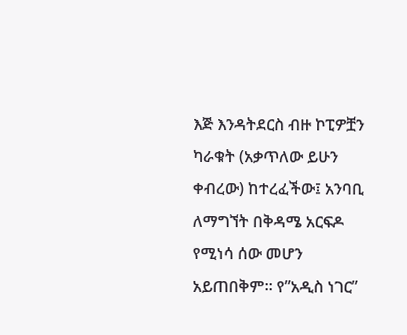እጅ እንዳትደርስ ብዙ ኮፒዎቿን ካራቁት (አቃጥለው ይሁን ቀብረው) ከተረፈችው፤ አንባቢ ለማግኘት በቅዳሜ አርፍዶ የሚነሳ ሰው መሆን አይጠበቅም። የ”አዲስ ነገር”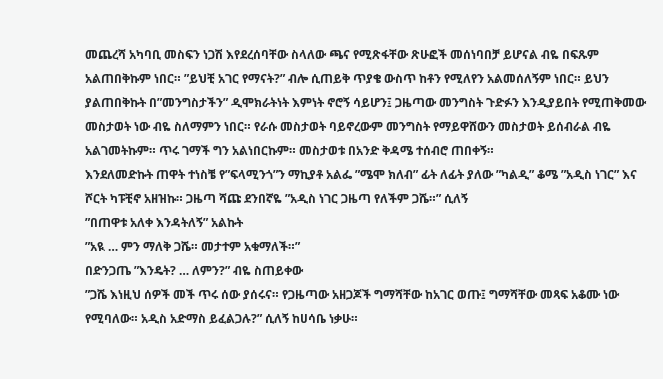መጨረሻ አካባቢ መስፍን ነጋሽ እየደረሰባቸው ስላለው ጫና የሚጽፋቸው ጽሁፎች መሰነባበቻ ይሆናል ብዬ በፍጹም አልጠበቅኩም ነበር። ”ይህቺ አገር የማናት?” ብሎ ሲጠይቅ ጥያቄ ውስጥ ከቶን የሚለየን አልመሰለኝም ነበር። ይህን ያልጠበቅኩት በ”መንግስታችን” ዲሞክራትነት እምነት ኖሮኝ ሳይሆን፤ ጋዜጣው መንግስት ጉድፉን እንዲያይበት የሚጠቅመው መስታወት ነው ብዬ ስለማምን ነበር። የራሱ መስታወት ባይኖረውም መንግስት የማይዋሸውን መስታወት ይሰብራል ብዬ አልገመትኩም። ጥሩ ገማች ግን አልነበርኩም። መስታወቱ በአንድ ቅዳሜ ተሰብሮ ጠበቀኝ።
እንደለመድኩት ጠዋት ተነስቼ የ”ፍላሚንጎ”ን ማኪያቶ አልፌ ”ሜሞ ክለብ” ፊት ለፊት ያለው ”ካልዲ” ቆሜ ”አዲስ ነገር” እና ሾርት ካፑቺኖ አዘዝኩ። ጋዜጣ ሻጩ ደንበኛዬ ”አዲስ ነገር ጋዜጣ የለችም ጋሼ።” ሲለኝ
”በጠዋቱ አለቀ እንዳትለኝ” አልኩት
”አዪ … ምን ማለቅ ጋሼ። መታተም አቁማለች።”
በድንጋጤ ”እንዴት? … ለምን?” ብዬ ስጠይቀው
”ጋሼ እነዚህ ሰዎች መች ጥሩ ሰው ያሰሩና። የጋዜጣው አዘጋጆች ግማሻቸው ከአገር ወጡ፤ ግማሻቸው መጻፍ አቆሙ ነው የሚባለው። አዲስ አድማስ ይፈልጋሉ?” ሲለኝ ከሀሳቤ ነቃሁ።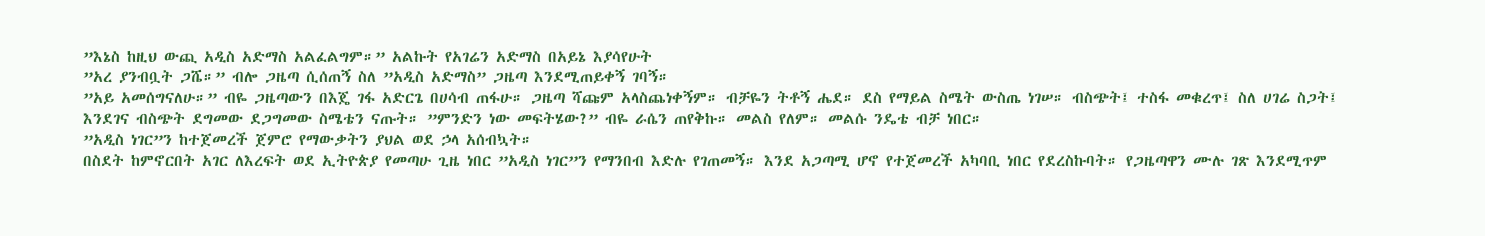”እኔስ ከዚህ ውጪ አዲስ አድማስ አልፈልግም።” አልኩት የአገሬን አድማስ በአይኔ እያሳየሁት
”አረ ያንብቧት ጋሼ።” ብሎ ጋዜጣ ሲሰጠኝ ስለ ”አዲስ አድማስ” ጋዜጣ እንደሚጠይቀኝ ገባኝ።
”አይ አመሰግናለሁ።” ብዬ ጋዜጣውን በእጄ ገፋ አድርጌ በሀሳብ ጠፋሁ። ጋዜጣ ሻጩም አላስጨነቀኝም። ብቻዬን ትቶኝ ሔደ። ደስ የማይል ስሜት ውስጤ ነገሠ። ብስጭት፤ ተስፋ መቁረጥ፤ ስለ ሀገሬ ስጋት፤ እንደገና ብስጭት ደግመው ደጋግመው ስሜቴን ናጡት። ”ምንድን ነው መፍትሄው?” ብዬ ራሴን ጠየቅኩ። መልስ የለም። መልሱ ንዴቴ ብቻ ነበር።
”አዲስ ነገር”ን ከተጀመረች ጀምሮ የማውቃትን ያህል ወደ ኃላ አሰብኳት።
በስደት ከምኖርበት አገር ለእረፍት ወደ ኢትዮጵያ የመጣሁ ጊዜ ነበር ”አዲስ ነገር”ን የማንበብ እድሉ የገጠመኝ። እንደ አጋጣሚ ሆኖ የተጀመረች አካባቢ ነበር የደረስኩባት። የጋዜጣዋን ሙሉ ገጽ እንደሚጥም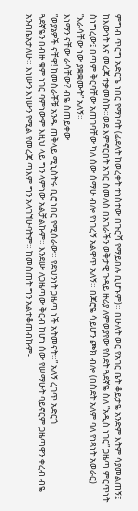ምግብ ጥርግ አድርጌ ነበር የማነባት (ፊደላት ከወረቀት ተነስተው በጉርሻ የማይበሉ ቢሆኑም)። በሁለት ወር የአገር ቤት ቆይታዬ አንድም እትም ሳያመልጠኝ፤ ከእውነት እና መረጃ ተቃመስኩ።ወደ እምኖርበት አገር ስመለስ በአገራችን ወቅታዊ ጉዳይ ዙሪያ ለምወያየው የስደት ጓደኛዬ ስለ ”አዲስ ነገር” ጋዜጣ ምርጥነት ስነግረው፤ በጣም ቅርባቸው አጠገባቸው ካለ ሰው ሰማሁ ብሎ የነገረኝ አልዋጥ አለኝ። በጆሮዬ ሳይሆን ጮክ ብሎ (በስደት አለም ባለ የነጻነት አወራር) ”እራሳቸው ነው ያቋቋሙት” አለኝ።
እነማን ናቸው ራሳቸው? ብዬ ስጠይቀው
”ወያኔዎች ናቸዋ! ከመስራቾቹ አንዱ ጠቅላይ ሚኒስትሩ ቢሮ ነበር የሚሰራው። የደህንነት ጋዜጣ ነች አትመናት።” አለኝ ረገጥ አድርጎ
ጓደኛዬን በብዙ ቁም ነገር ባምነውም እዚህ ላይ ግን ላምነው አልቻልኩም። እንደሡ ለጋዜጣው ቅርብ ከሆነ ሰው የሠማሁት ባይኖርም ጋዜጣዋን ቀረብ ብዬ አንብቤአታለሁ። እነሡን እነሡን የሚል የመረጃ ጣእም ግን አላገኘሁባትም። ከመስጠት ግን አልተቆጠብኩም-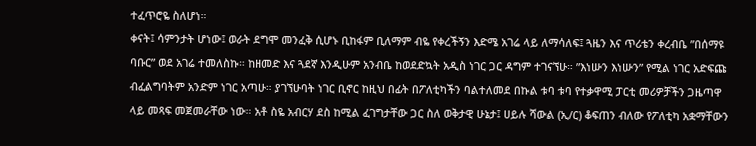ተፈጥሮዬ ስለሆነ።
ቀናት፤ ሳምንታት ሆነው፤ ወራት ደግሞ መንፈቅ ሲሆኑ ቢከፋም ቢለማም ብዬ የቀረችኝን እድሜ አገሬ ላይ ለማሳለፍ፤ ጓዜን እና ጥሪቴን ቀረብቤ ”በሰማዩ ባቡር” ወደ አገሬ ተመለስኩ። ከዘመድ እና ጓደኛ እንዲሁም አንብቤ ከወደድኳት አዲስ ነገር ጋር ዳግም ተገናኘሁ። ”እነሡን እነሡን” የሚል ነገር አድፍጩ ብፈልግባትም አንድም ነገር አጣሁ። ያገኘሁባት ነገር ቢኖር ከዚህ በፊት በፖለቲካችን ባልተለመደ በኩል ቱባ ቱባ የተቃዋሚ ፓርቲ መሪዎቻችን ጋዜጣዋ ላይ መጻፍ መጀመራቸው ነው። አቶ ስዬ አብርሃ ደስ ከሚል ፈገግታቸው ጋር ስለ ወቅታዊ ሁኔታ፤ ሀይሉ ሻውል (ኢ/ር) ቆፍጠን ብለው የፖለቲካ አቋማቸውን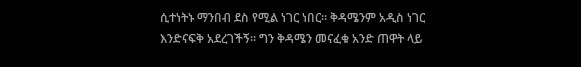ሲተነትኑ ማንበብ ደስ የሚል ነገር ነበር። ቅዳሜንም አዲስ ነገር እንድናፍቅ አደረገችኝ። ግን ቅዳሜን መናፈቁ አንድ ጠዋት ላይ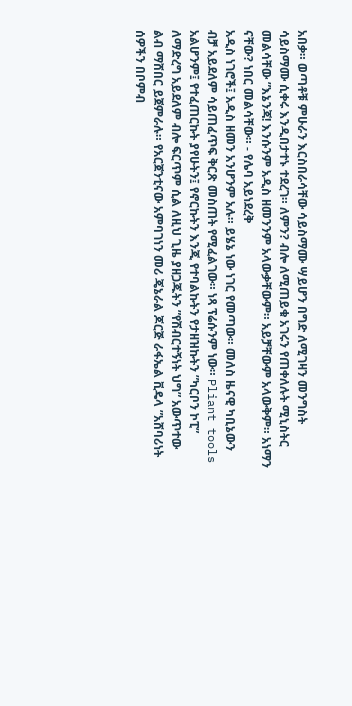አበቃ። ወጣቶቹ ምሁራን እርስበራሳቸው ሳይስማሙ ሣይሆን በግድ ለሚገዛን መንግስት ሳይስማሙ ሲቀሩ እንዲበታተኑ ተደረገ። ለምን? ብሎ ለሚጠይቁ አገሩን የጠቀለሉት ሚኒስትር መልሳቸው ”እኔንጃ! እንሱንም አዲስ ዘመንንም አላውቃቸውም። አይቻቸውም አላውቅም። አነማን ናቸው? ነበር መልሳቸው። - የሌባ አይነደረቅ
አዲስ ነገሮች፤ አዲስ ዘመን አንሆንም አሉ። ይሄኔ ነው ነገር የመጣው። መለስ ዜናዊ ካቢኔውን ብቻ አይደለም ሳይጠፈጥፍ ቅርጽ መስጠት የሚፈልገው። ነጻ ፕሬሱንም ነው። Pliant tools አልሆንም፤ የተፈጠርኩት ያየሁትን፤ የኖርኩትን እንጂ የተባልኩትን የታዘዝኩትን ”ካርቦን ኮፒ” ለማድረግ አይደለም ብሎ ፍርጥም ሲል ለዚህ ጊዜ ያዘጋጁትን ”የሽብርተኝነት ህግ” አውጥተው ልብ ማሸበር ይጀምራሉ። የአርጀንቲናው አምባገነን መሪ ጄኔራል ጆርጅ ራፋኤል ቪዴላ ”አሸባሪነት ሰዎችን በቦምብ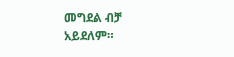መግደል ብቻ አይደለም።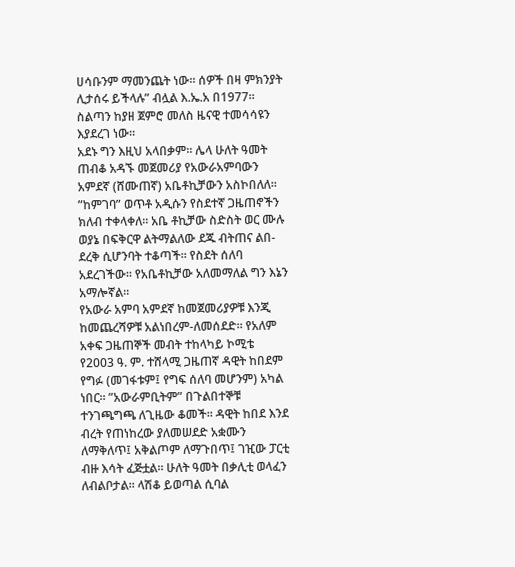ሀሳቡንም ማመንጨት ነው። ሰዎች በዛ ምክንያት ሊታሰሩ ይችላሉ” ብሏል እ.ኤ.አ በ1977። ስልጣን ከያዘ ጀምሮ መለስ ዜናዊ ተመሳሳዩን እያደረገ ነው።
አደኑ ግን እዚህ አላበቃም። ሌላ ሁለት ዓመት ጠብቆ አዳኙ መጀመሪያ የአውራአምባውን አምደኛ (ሸሙጠኛ) አቤቶኪቻውን አስኮበለለ። ”ከምገባ” ወጥቶ አዲሱን የስደተኛ ጋዜጠኖችን ክለብ ተቀላቀለ። አቤ ቶኪቻው ስድስት ወር ሙሉ ወያኔ በፍቅርዋ ልትማልለው ደጁ ብትጠና ልበ-ደረቅ ሲሆንባት ተቆጣች። የስደት ሰለባ አደረገችው። የአቤቶኪቻው አለመማለል ግን እኔን አማሎኛል።
የአውራ አምባ አምደኛ ከመጀመሪያዎቹ እንጂ ከመጨረሻዎቹ አልነበረም-ለመሰደድ። የአለም አቀፍ ጋዜጠኞች መብት ተከላካይ ኮሚቴ የ2003 ዓ. ም. ተሸላሚ ጋዜጠኛ ዳዊት ከበደም የግፉ (መገፋቱም፤ የግፍ ሰለባ መሆንም) አካል ነበር። ”አውራምቢትም” በጉልበተኞቹ ተንገጫግጫ ለጊዜው ቆመች። ዳዊት ከበደ እንደ ብረት የጠነከረው ያለመሠደድ አቋሙን ለማቅለጥ፤ አቅልጦም ለማጉበጥ፤ ገዢው ፓርቲ ብዙ እሳት ፈጅቷል። ሁለት ዓመት በቃሊቲ ወላፈን ለብልቦታል። ላሽቆ ይወጣል ሲባል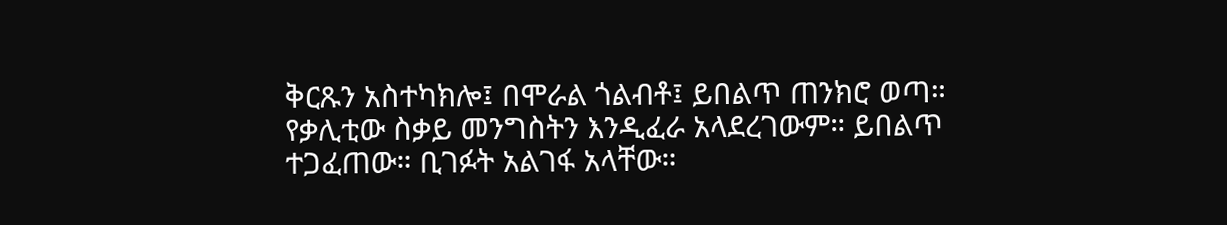ቅርጹን አስተካክሎ፤ በሞራል ጎልብቶ፤ ይበልጥ ጠንክሮ ወጣ። የቃሊቲው ስቃይ መንግስትን እንዲፈራ አላደረገውም። ይበልጥ ተጋፈጠው። ቢገፉት አልገፋ አላቸው።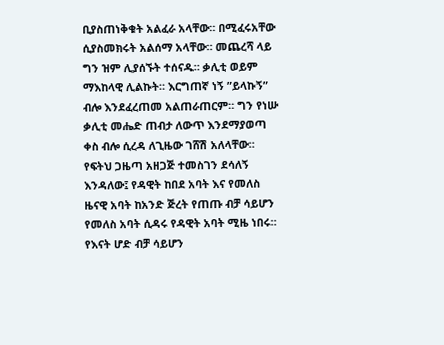ቢያስጠነቅቁት አልፈራ አላቸው። በሚፈሩአቸው ሲያስመክሩት አልሰማ አላቸው። መጨረሻ ላይ ግን ዝም ሊያሰኙት ተሰናዱ። ቃሊቲ ወይም ማእከላዊ ሊልኩት። እርግጠኛ ነኝ ”ይላኩኝ” ብሎ እንደፈረጠመ አልጠራጠርም። ግን የነሡ ቃሊቲ መሔድ ጠብታ ለውጥ እንደማያወጣ ቀስ ብሎ ሲረዳ ለጊዜው ገሸሽ አለላቸው።
የፍትህ ጋዜጣ አዘጋጅ ተመስገን ደሳለኝ እንዳለው፤ የዳዊት ከበደ አባት እና የመለስ ዜናዊ አባት ከአንድ ጅረት የጠጡ ብቻ ሳይሆን የመለስ አባት ሲዳሩ የዳዊት አባት ሚዜ ነበሩ። የእናት ሆድ ብቻ ሳይሆን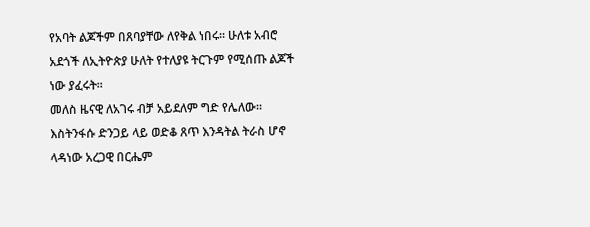የአባት ልጆችም በጸባያቸው ለየቅል ነበሩ። ሁለቱ አብሮ አደጎች ለኢትዮጵያ ሁለት የተለያዩ ትርጉም የሚሰጡ ልጆች ነው ያፈሩት።
መለስ ዜናዊ ለአገሩ ብቻ አይደለም ግድ የሌለው። እስትንፋሱ ድንጋይ ላይ ወድቆ ጸጥ እንዳትል ትራስ ሆኖ ላዳነው አረጋዊ በርሔም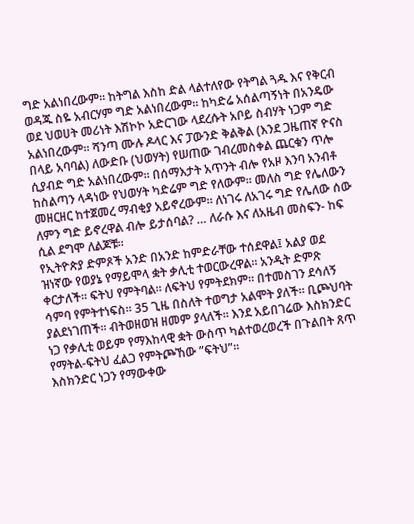ግድ አልነበረውም። ከትግል እስከ ድል ላልተለየው የትግል ጓዱ እና የቅርብ ወዳጁ ስዬ አብርሃም ግድ አልነበረውም። ከካድሬ አሰልጣኝነት በአንዴው ወደ ህወሀት መሪነት እሽኮኮ አድርገው ላደረሱት አቦይ ስብሃት ነጋም ግድ አልነበረውም። ሻንጣ ሙሉ ዶላር እና ፓውንድ ቅልቅል (እንደ ጋዜጠኛ ዮናስ በላይ አባባል) ለውድቡ (ህወሃት) የሠጠው ገብረመስቀል ጨርቁን ጥሎ ሲያብድ ግድ አልነበረውም። በሰማእታት አጥንት ብሎ የአዞ እንባ አንብቶ ከስልጣን ላዳነው የህወሃት ካድሬም ግድ የለውም። መለስ ግድ የሌለውን መዘርዘር ከተጀመረ ማብቂያ አይኖረውም። ለነገሩ ለአገሩ ግድ የሌለው ሰው ለምን ግድ ይኖረዋል ብሎ ይታሰባል? … ለራሱ እና ለአዜብ መስፍን- ከፍ ሲል ደግሞ ለልጆቹ።
የኢትዮጵያ ድምጾች አንድ በአንድ ከምድራቸው ተሰደዋል፤ አልያ ወደ ዝነኛው የወያኔ የማይሞላ ቋት ቃሊቲ ተወርውረዋል። አንዲት ድምጽ ቀርታለች። ፍትህ የምትባል። ለፍትህ የምትደክም። በተመስገን ደሳለኝ ሳምባ የምትተነፍስ። 35 ጊዜ በስለት ተወግታ አልሞት ያለች። ቢጮህባት ያልደነገጠች። ብትወዘወዝ ዘመም ያላለች። እንደ አይበገሬው እስክንድር ነጋ የቃሊቲ ወይም የማእከላዊ ቋት ውስጥ ካልተወረወረች በጉልበት ጸጥ የማትል-ፍትህ ፈልጋ የምትጮኸው ”ፍትህ”።
እስክንድር ነጋን የማውቀው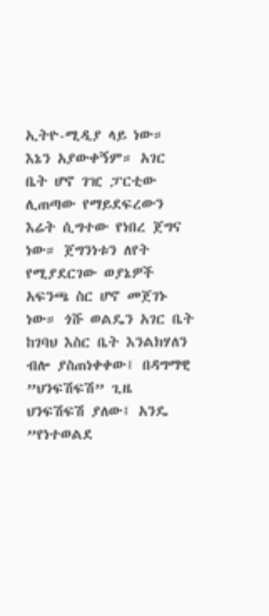ኢትዮ-ሚዲያ ላይ ነው። እኔን አያውቀኝም። አገር ቤት ሆኖ ገዢ ፓርቲው ሊጠጣው የማይደፍረውን እሬት ሲግተው የነበረ ጀግና ነው። ጀግንነቱን ለየት የሚያደርገው ወያኔዎች አፍንጫ ስር ሆኖ መጀገኑ ነው። ጎሹ ወልዴን አገር ቤት ከገባህ እስር ቤት እንልክሃለን ብሎ ያስጠነቀቀው፤ በዳግማዊ ”ህንፍሽፍሽ” ጊዜ ህንፍሽፍሽ ያለው፤ አንዴ ”የነተወልደ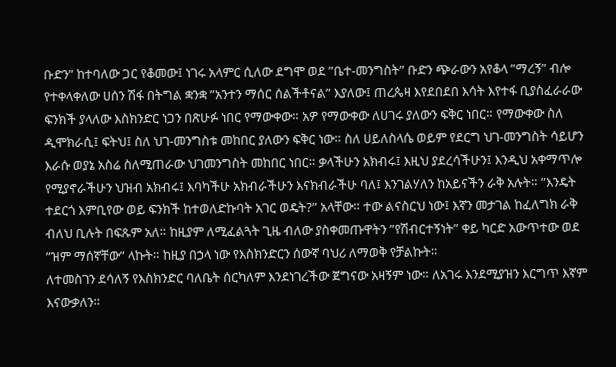ቡድን” ከተባለው ጋር የቆመው፤ ነገሩ አላምር ሲለው ደግሞ ወደ ”ቤተ-መንግስት” ቡድን ጭራውን አየቆላ ”ማረኝ” ብሎ የተቀላቀለው ሀሰን ሽፋ በትግል ቋንቋ ”አንተን ማሰር ሰልችቶናል” እያለው፤ ጠረጴዛ እየደበደበ እሳት እየተፋ ቢያስፈራራው ፍንክች ያላለው እስክንድር ነጋን በጽሁፉ ነበር የማውቀው። አዎ የማውቀው ለሀገሩ ያለውን ፍቅር ነበር። የማውቀው ስለ ዲሞክራሲ፤ ፍትህ፤ ስለ ህገ-መንግስቱ መከበር ያለውን ፍቅር ነው። ስለ ሀይለስላሴ ወይም የደርግ ህገ-መንግስት ሳይሆን እራሱ ወያኔ አስሬ ስለሚጠራው ህገመንግስት መከበር ነበር። ቃላችሁን አክብሩ፤ እዚህ ያደረሳችሁን፤ እንዲህ አቀማጥሎ የሚያኖራችሁን ህዝብ አክብሩ፤ እባካችሁ አክብራችሁን እናክብራችሁ ባለ፤ እንገልሃለን ከአይናችን ራቅ አሉት። ”እንዴት ተደርጎ እምቢየው ወይ ፍንክች ከተወለድኩባት አገር ወዴት?” አላቸው። ተው ልናስርህ ነው፤ እኛን መታገል ከፈለግክ ራቅ ብለህ ቢሉት በፍጹም አለ። ከዚያም ለሚፈልጓት ጊዜ ብለው ያስቀመጡዋትን ”የሽብርተኝነት” ቀይ ካርድ አውጥተው ወደ ”ዝም ማሰኛቸው” ላኩት። ከዚያ በኃላ ነው የእስክንድርን ሰውኛ ባህሪ ለማወቅ የቻልኩት።
ለተመስገን ደሳለኝ የእስክንድር ባለቤት ሰርካለም እንደነገረችው ጀግናው አዛኝም ነው። ለአገሩ እንደሚያዝን እርግጥ እኛም እናውቃለን።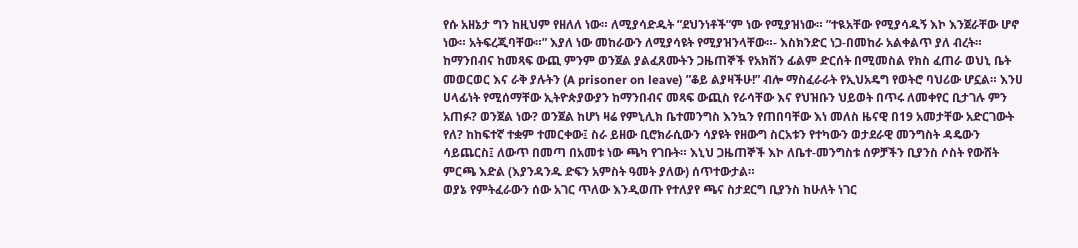የሱ አዘኔታ ግን ከዚህም የዘለለ ነው። ለሚያሳድዱት ”ደህንነቶች”ም ነው የሚያዝነው። ”ተዪአቸው የሚያሳዱኝ እኮ እንጀራቸው ሆኖ ነው። አትፍረጂባቸው።” እያለ ነው መከራውን ለሚያሳዩት የሚያዝንላቸው።- እስክንድር ነጋ-በመከራ አልቀልጥ ያለ ብረት።
ከማንበብና ከመጻፍ ውጪ ምንም ወንጀል ያልፈጸሙትን ጋዜጠኞች የአክሽን ፊልም ድርሰት በሚመስል የክስ ፈጠራ ወህኒ ቤት መወርወር እና ራቅ ያሉትን (A prisoner on leave) ”ቆይ ልያዛችሁ!” ብሎ ማስፈራራት የኢህአዴግ የወትሮ ባህሪው ሆኗል። እንሀ ሀላፊነት የሚሰማቸው ኢትዮጵያውያን ከማንበብና መጻፍ ውጪስ የራሳቸው እና የህዝቡን ህይወት በጥሩ ለመቀየር ቢታገሉ ምን አጠፉ? ወንጀል ነው? ወንጀል ከሆነ ዛሬ የምኒሊክ ቤተመንግስ እንኳን የጠበባቸው እነ መለስ ዜናዊ በ19 አመታቸው አድርገውት የለ? ከከፍተኛ ተቋም ተመርቀው፤ ስራ ይዘው ቢሮክራሲውን ሳያዩት የዘውግ ስርአቱን የተካውን ወታደራዊ መንግስት ዳዴውን ሳይጨርስ፤ ለውጥ በመጣ በአመቱ ነው ጫካ የገቡት። እኒህ ጋዜጠኞች እኮ ለቤተ-መንግስቱ ሰዎቻችን ቢያንስ ሶስት የውሸት ምርጫ እድል (እያንዳንዱ ድፍን አምስት ዓመት ያለው) ሰጥተውታል።
ወያኔ የምትፈራውን ሰው አገር ጥለው እንዲወጡ የተለያየ ጫና ስታደርግ ቢያንስ ከሁለት ነገር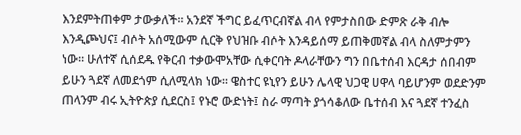እንደምትጠቀም ታውቃለች። አንደኛ ችግር ይፈጥርብኛል ብላ የምታስበው ድምጽ ራቅ ብሎ እንዲጮህና፤ ብሶት አሰሚውም ሲርቅ የህዝቡ ብሶት እንዳይሰማ ይጠቅመኛል ብላ ስለምታምን ነው። ሁለተኛ ሲሰደዱ የቅርብ ተቃውሞአቸው ሲቀርባት ዶላራቸውን ግን በቤተሰብ እርዳታ ሰበብም ይሁን ጓደኛ ለመደጎም ሲለሚላክ ነው። ዌስተር ዩኒየን ይሁን ሌላዊ ህጋዊ ሀዋላ ባይሆንም ወደድንም ጠላንም ብሩ ኢትዮጵያ ሲደርስ፤ የኑሮ ውድነት፤ ስራ ማጣት ያጎሳቆለው ቤተሰብ እና ጓደኛ ተንፈስ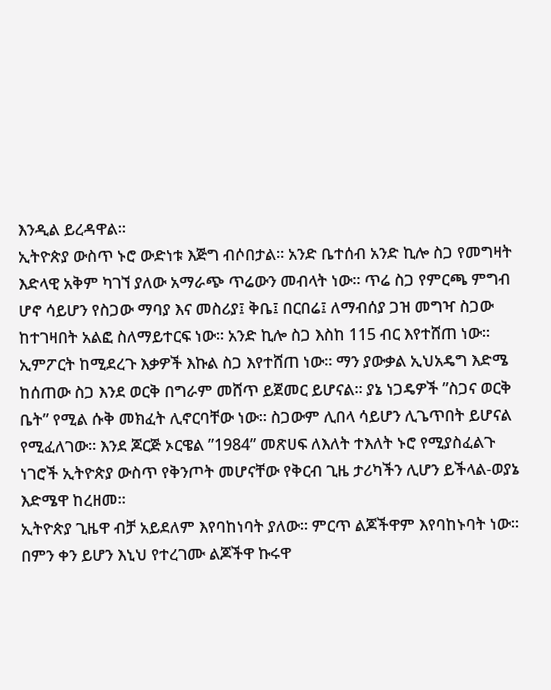እንዲል ይረዳዋል።
ኢትዮጵያ ውስጥ ኑሮ ውድነቱ እጅግ ብሶበታል። አንድ ቤተሰብ አንድ ኪሎ ስጋ የመግዛት እድላዊ አቅም ካገኘ ያለው አማራጭ ጥሬውን መብላት ነው። ጥሬ ስጋ የምርጫ ምግብ ሆኖ ሳይሆን የስጋው ማባያ እና መስሪያ፤ ቅቤ፤ በርበሬ፤ ለማብሰያ ጋዝ መግዣ ስጋው ከተገዛበት አልፎ ስለማይተርፍ ነው። አንድ ኪሎ ስጋ እስከ 115 ብር እየተሸጠ ነው። ኢምፖርት ከሚደረጉ እቃዎች እኩል ስጋ እየተሸጠ ነው። ማን ያውቃል ኢህአዴግ እድሜ ከሰጠው ስጋ እንደ ወርቅ በግራም መሸጥ ይጀመር ይሆናል። ያኔ ነጋዴዎች ”ስጋና ወርቅ ቤት” የሚል ሱቅ መክፈት ሊኖርባቸው ነው። ስጋውም ሊበላ ሳይሆን ሊጌጥበት ይሆናል የሚፈለገው። እንደ ጆርጅ ኦርዌል ”1984” መጽሀፍ ለእለት ተእለት ኑሮ የሚያስፈልጉ ነገሮች ኢትዮጵያ ውስጥ የቅንጦት መሆናቸው የቅርብ ጊዜ ታሪካችን ሊሆን ይችላል-ወያኔ እድሜዋ ከረዘመ።
ኢትዮጵያ ጊዜዋ ብቻ አይደለም እየባከነባት ያለው። ምርጥ ልጆችዋም እየባከኑባት ነው። በምን ቀን ይሆን እኒህ የተረገሙ ልጆችዋ ኩሩዋ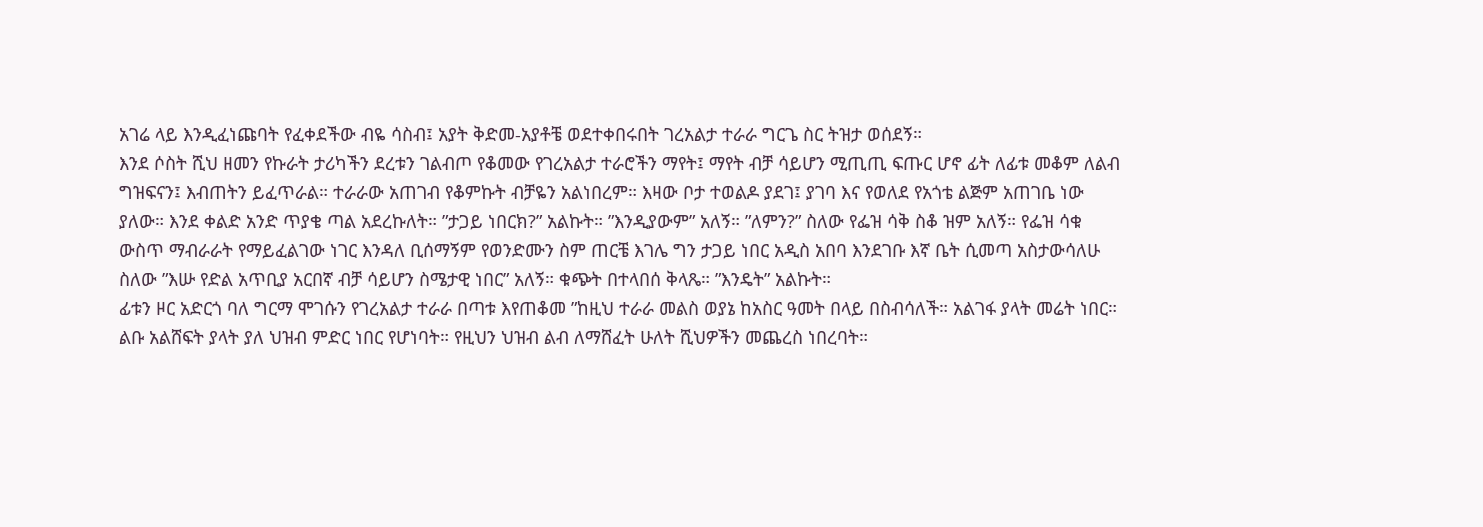አገሬ ላይ እንዲፈነጩባት የፈቀደችው ብዬ ሳስብ፤ አያት ቅድመ-አያቶቼ ወደተቀበሩበት ገረአልታ ተራራ ግርጌ ስር ትዝታ ወሰደኝ።
እንደ ሶስት ሺህ ዘመን የኩራት ታሪካችን ደረቱን ገልብጦ የቆመው የገረአልታ ተራሮችን ማየት፤ ማየት ብቻ ሳይሆን ሚጢጢ ፍጡር ሆኖ ፊት ለፊቱ መቆም ለልብ ግዝፍናን፤ እብጠትን ይፈጥራል። ተራራው አጠገብ የቆምኩት ብቻዬን አልነበረም። እዛው ቦታ ተወልዶ ያደገ፤ ያገባ እና የወለደ የአጎቴ ልጅም አጠገቤ ነው ያለው። እንደ ቀልድ አንድ ጥያቄ ጣል አደረኩለት። ”ታጋይ ነበርክ?” አልኩት። ”እንዲያውም” አለኝ። ”ለምን?” ስለው የፌዝ ሳቅ ስቆ ዝም አለኝ። የፌዝ ሳቁ ውስጥ ማብራራት የማይፈልገው ነገር እንዳለ ቢሰማኝም የወንድሙን ስም ጠርቼ እገሌ ግን ታጋይ ነበር አዲስ አበባ እንደገቡ እኛ ቤት ሲመጣ አስታውሳለሁ ስለው ”እሡ የድል አጥቢያ አርበኛ ብቻ ሳይሆን ስሜታዊ ነበር” አለኝ። ቁጭት በተላበሰ ቅላጼ። ”እንዴት” አልኩት።
ፊቱን ዞር አድርጎ ባለ ግርማ ሞገሱን የገረአልታ ተራራ በጣቱ እየጠቆመ ”ከዚህ ተራራ መልስ ወያኔ ከአስር ዓመት በላይ በስብሳለች። አልገፋ ያላት መሬት ነበር። ልቡ አልሸፍት ያላት ያለ ህዝብ ምድር ነበር የሆነባት። የዚህን ህዝብ ልብ ለማሸፈት ሁለት ሺህዎችን መጨረስ ነበረባት።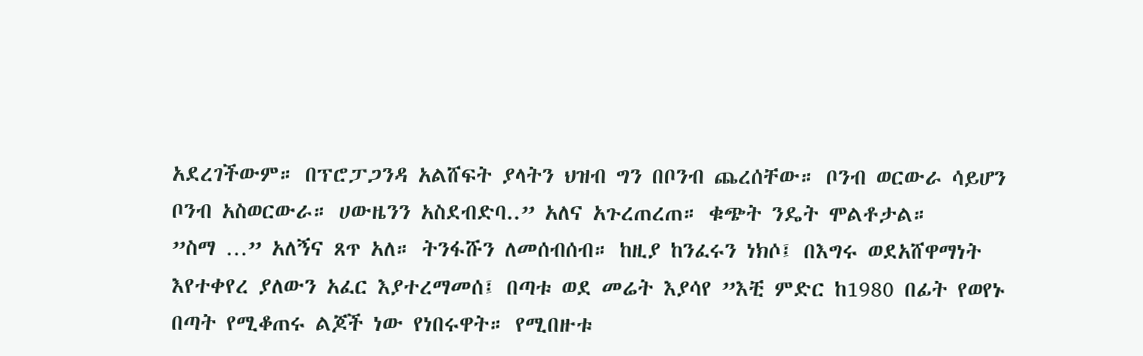አደረገችውም። በፕሮፓጋንዳ አልሸፍት ያላትን ህዝብ ግን በቦንብ ጨረሰቸው። ቦንብ ወርውራ ሳይሆን ቦንብ አስወርውራ። ሀውዜንን አስደብድባ..” አለና አጉረጠረጠ። ቁጭት ንዴት ሞልቶታል።
”ስማ …” አለኝና ጸጥ አለ። ትንፋሹን ለመሰብሰብ። ከዚያ ከንፈሩን ነክሶ፤ በእግሩ ወደአሸዋማነት እየተቀየረ ያለውን አፈር እያተረማመሰ፤ በጣቱ ወደ መሬት እያሳየ ”እቺ ምድር ከ1980 በፊት የወየኑ በጣት የሚቆጠሩ ልጆች ነው የነበሩዋት። የሚበዙቱ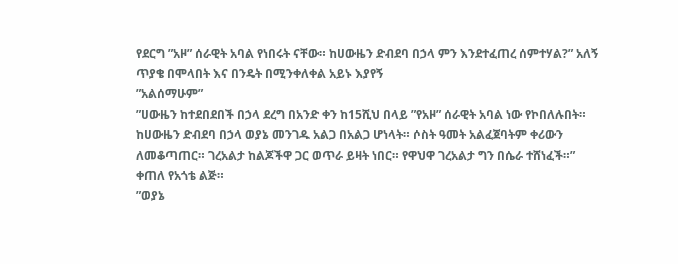የደርግ ”አዞ” ሰራዊት አባል የነበሩት ናቸው። ከሀውዜን ድብደባ በኃላ ምን እንደተፈጠረ ሰምተሃል?” አለኝ ጥያቄ በሞላበት እና በንዴት በሚንቀለቀል አይኑ እያየኝ
”አልሰማሁም”
”ሀውዜን ከተደበደበች በኃላ ደረግ በአንድ ቀን ከ15ሺህ በላይ ”የአዞ” ሰራዊት አባል ነው የኮበለሉበት። ከሀውዜን ድብደባ በኃላ ወያኔ መንገዱ አልጋ በአልጋ ሆነላት። ሶስት ዓመት አልፈጀባትም ቀሪውን ለመቆጣጠር። ገረአልታ ከልጆችዋ ጋር ወጥራ ይዛት ነበር። የዋህዋ ገረአልታ ግን በሴራ ተሸነፈች።” ቀጠለ የአጎቴ ልጅ።
”ወያኔ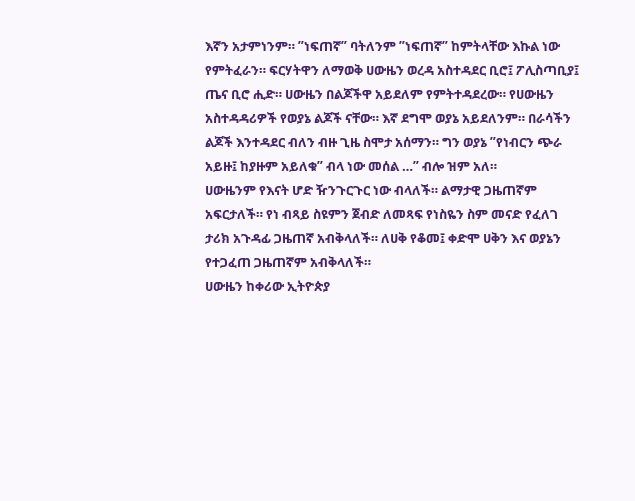እኛን አታምነንም። ”ነፍጠኛ” ባትለንም ”ነፍጠኛ” ከምትላቸው እኩል ነው የምትፈራን። ፍርሃትዋን ለማወቅ ሀውዜን ወረዳ አስተዳደር ቢሮ፤ ፖሊስጣቢያ፤ ጤና ቢሮ ሒድ። ሀውዜን በልጆችዋ አይደለም የምትተዳደረው። የሀውዜን አስተዳዳሪዎች የወያኔ ልጆች ናቸው። እኛ ደግሞ ወያኔ አይደለንም። በራሳችን ልጆች እንተዳደር ብለን ብዙ ጊዜ ስሞታ አሰማን። ግን ወያኔ ”የነብርን ጭራ አይዙ፤ ከያዙም አይለቁ” ብላ ነው መሰል …” ብሎ ዝም አለ።
ሀውዜንም የእናት ሆድ ዥንጉርጉር ነው ብላለች። ልማታዊ ጋዜጠኛም አፍርታለች። የነ ብጻይ ስዩምን ጀብድ ለመጻፍ የነስዬን ስም መናድ የፈለገ ታሪክ አጉዳፊ ጋዜጠኛ አብቅላለች። ለሀቅ የቆመ፤ ቀድሞ ሀቅን እና ወያኔን የተጋፈጠ ጋዜጠኛም አብቅላለች።
ሀውዜን ከቀሪው ኢትዮጵያ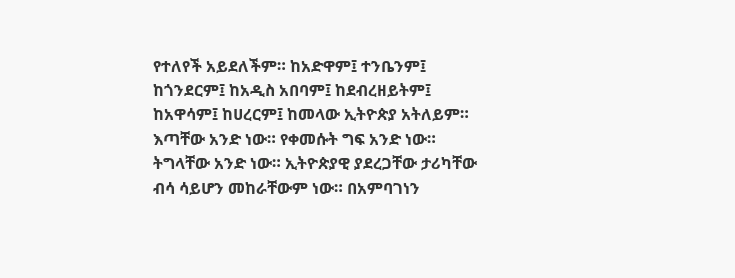የተለየች አይደለችም። ከአድዋም፤ ተንቤንም፤ ከጎንደርም፤ ከአዲስ አበባም፤ ከደብረዘይትም፤ ከአዋሳም፤ ከሀረርም፤ ከመላው ኢትዮጵያ አትለይም። እጣቸው አንድ ነው። የቀመሱት ግፍ አንድ ነው። ትግላቸው አንድ ነው። ኢትዮጵያዊ ያደረጋቸው ታሪካቸው ብሳ ሳይሆን መከራቸውም ነው። በአምባገነን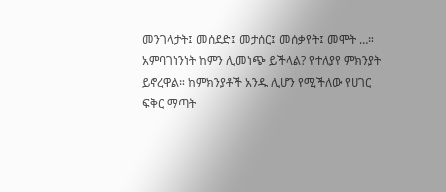መንገላታት፤ መሰደድ፤ መታሰር፤ መሰቃየት፤ መሞት …።
አምባገነንነት ከምን ሊመነጭ ይችላል? የተለያየ ምክንያት ይኖረዋል። ከምክንያቶች አንዱ ሊሆን የሚችለው የሀገር ፍቅር ማጣት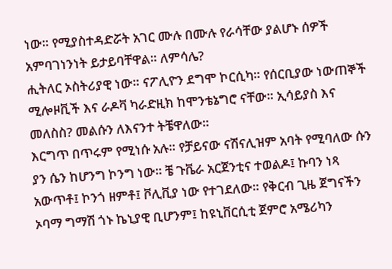ነው። የሚያስተዳድሯት አገር ሙሉ በሙሉ የራሳቸው ያልሆኑ ሰዎች አምባገነንነት ይታይባቸዋል። ለምሳሌ?
ሒትለር ኦስትሪያዊ ነው። ናፖሊዮን ደግሞ ኮርሲካ። የሰርቢያው ነውጠኞች ሚሎዞቪች እና ራዶቫ ካራድዚክ ከሞንቴኔግሮ ናቸው። ኢሳይያስ እና መለስስ? መልሱን ለእናንተ ትቼዋለው።
እርግጥ በጥሩም የሚነሱ አሉ። የቻይናው ናሽናሊዝም አባት የሚባለው ሱን ያን ሴን ከሆንግ ኮንግ ነው። ቼ ጉቬራ አርጀንቲና ተወልዶ፤ ኩባን ነጻ አውጥቶ፤ ኮንጎ ዘምቶ፤ ቮሊቪያ ነው የተገደለው። የቅርብ ጊዜ ጀግናችን ኦባማ ግማሽ ጎኑ ኬኒያዊ ቢሆንም፤ ከዩኒቨርሲቲ ጀምሮ አሜሪካን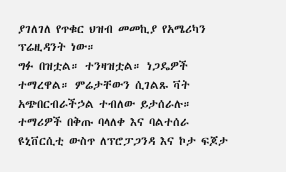ያገለገለ የጥቁር ህዝብ መመኪያ የአሜሪካን ፕሬዚዳንት ነው።
ግፉ በዝቷል። ተንዛዝቷል። ነጋዴዎች ተማረዋል። ምሬታቸውን ሲገልጹ ቫት አጭበርብራችኃል ተብለው ይታሰራሉ። ተማሪዎች በቅጡ ባላለቀ እና ባልተሰራ ዩኒቨርሲቲ ውስጥ ለፕሮፓጋንዳ እና ኮታ ፍጆታ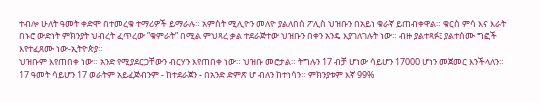ተብሎ ሁለት ዓመት ቀድሞ በተመረቁ ተማሪዎች ይማራሉ። አምስት ሚሊዮን መለዮ ያልለበሰ ፖሊስ ህዝቡን በአይነ ቁራኛ ይጠብቀዋል። ቁርስ ምሳ እና እራት በኑሮ ውድነት ምክንያት ህብረት ፈጥረው ”ቁምራት” በሚል ምህጻረ ቃል ተደራጅተው ህዝቡን በቀን አንዴ እያገለገሉት ነው። ብዙ ያልተጻፉ፤ ያልተሰሙ ግፎች እየተፈጸሙ ነው-ኢትዮጵያ።
ህዝቡም እየጠበቀ ነው። አንድ የሚያደርጋቸውን ብርሃን እየጠበቀ ነው። ህዝቡ መሮታል። ትግሉን 17 ብቻ ሆነው ሳይሆን 17000 ሆነን መጀመር እንችላለን። 17 ዓመት ሳይሆን 17 ወራትም አይፈጅብንም - ከተደራጀን - በአንድ ድምጽ ሆ ብለን ከተነሳን። ምክንያቱም እኛ 99%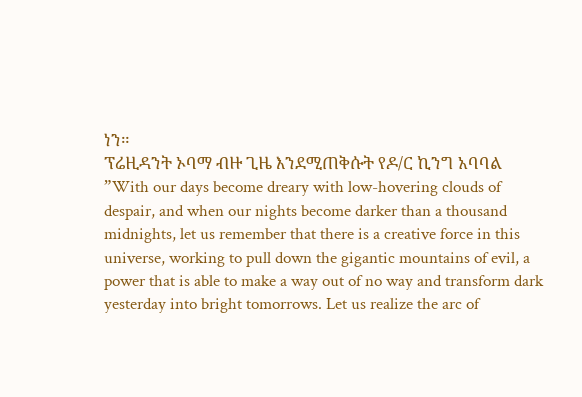ነን።
ፕሬዚዳንት ኦባማ ብዙ ጊዜ እንደሚጠቅሱት የዶ/ር ኪንግ አባባል ”With our days become dreary with low-hovering clouds of despair, and when our nights become darker than a thousand midnights, let us remember that there is a creative force in this universe, working to pull down the gigantic mountains of evil, a power that is able to make a way out of no way and transform dark yesterday into bright tomorrows. Let us realize the arc of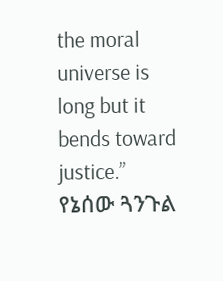the moral universe is long but it bends toward justice.”
የኔሰው ጓንጉል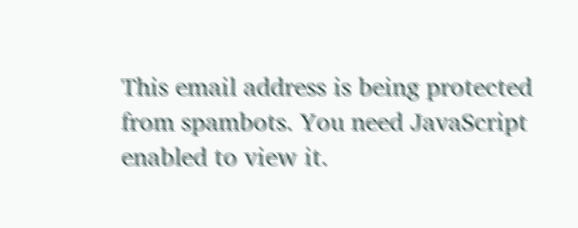This email address is being protected from spambots. You need JavaScript enabled to view it.